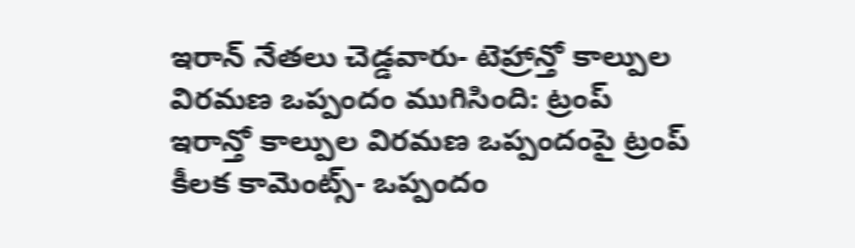ఇరాన్ నేతలు చెడ్డవారు- టెహ్రాన్తో కాల్పుల విరమణ ఒప్పందం ముగిసింది: ట్రంప్
ఇరాన్తో కాల్పుల విరమణ ఒప్పందంపై ట్రంప్ కీలక కామెంట్స్- ఒప్పందం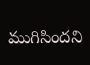ముగిసిందని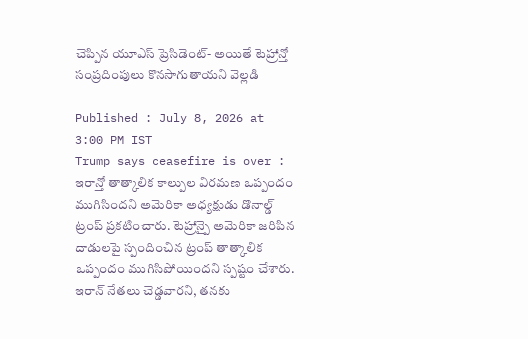చెప్పిన యూఎస్ ప్రెసిడెంట్- అయితే టెహ్రాన్తో సంప్రదింపులు కొనసాగుతాయని వెల్లడి

Published : July 8, 2026 at 3:00 PM IST
Trump says ceasefire is over : ఇరాన్తో తాత్కాలిక కాల్పుల విరమణ ఒప్పందం ముగిసిందని అమెరికా అధ్యక్షుడు డొనాల్డ్ ట్రంప్ ప్రకటించారు. టెహ్రాన్పై అమెరికా జరిపిన దాడులపై స్పందించిన ట్రంప్ తాత్కాలిక ఒప్పందం ముగిసిపోయిందని స్పష్టం చేశారు. ఇరాన్ నేతలు చెడ్డవారని, తనకు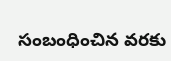సంబంధించిన వరకు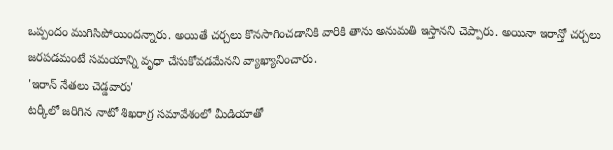ఒప్పందం ముగిసిపోయిందన్నారు. అయితే చర్చలు కొనసాగించడానికి వారికి తాను అనుమతి ఇస్తానని చెప్పారు. అయినా ఇరాన్తో చర్చలు జరపడమంటే సమయాన్ని వృధా చేసుకోవడమేనని వ్యాఖ్యానించారు.
'ఇరాన్ నేతలు చెడ్డవారు'
టర్కీలో జరిగిన నాటో శిఖరాగ్ర సమావేశంలో మీడియాతో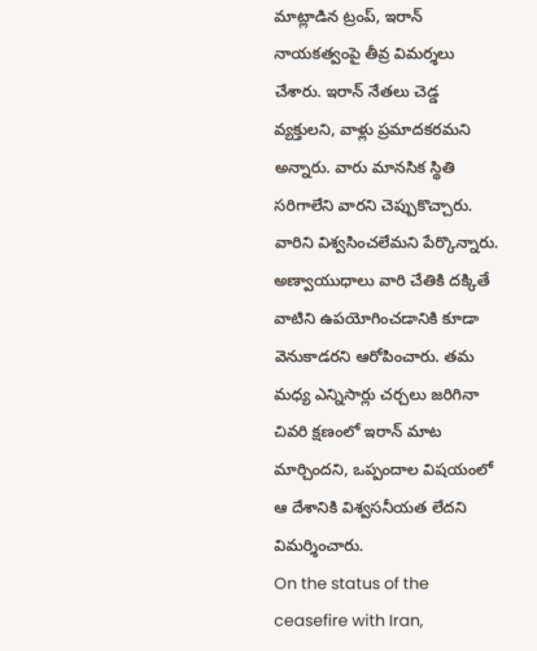మాట్లాడిన ట్రంప్, ఇరాన్ నాయకత్వంపై తీవ్ర విమర్శలు చేశారు. ఇరాన్ నేతలు చెడ్డ వ్యక్తులని, వాళ్లు ప్రమాదకరమని అన్నారు. వారు మానసిక స్థితి సరిగాలేని వారని చెప్పుకొచ్చారు. వారిని విశ్వసించలేమని పేర్కొన్నారు. అణ్వాయుధాలు వారి చేతికి దక్కితే వాటిని ఉపయోగించడానికి కూడా వెనుకాడరని ఆరోపించారు. తమ మధ్య ఎన్నిసార్లు చర్చలు జరిగినా చివరి క్షణంలో ఇరాన్ మాట మార్చిందని, ఒప్పందాల విషయంలో ఆ దేశానికి విశ్వసనీయత లేదని విమర్శించారు.
On the status of the ceasefire with Iran,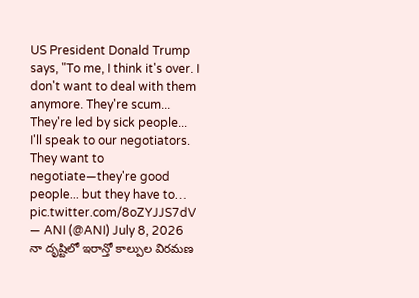US President Donald Trump says, "To me, I think it's over. I don't want to deal with them anymore. They're scum... They're led by sick people... I'll speak to our negotiators. They want to negotiate—they're good people... but they have to… pic.twitter.com/8oZYJJS7dV
— ANI (@ANI) July 8, 2026
నా దృష్టిలో ఇరాన్తో కాల్పుల విరమణ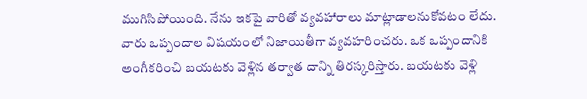ముగిసిపోయింది. నేను ఇకపై వారితో వ్యవహారాలు మాట్లాడాలనుకోవటం లేదు. వారు ఒప్పందాల విషయంలో నిజాయితీగా వ్యవహరించరు. ఒక ఒప్పందానికి అంగీకరించి బయటకు వెళ్లిన తర్వాత దాన్ని తిరస్కరిస్తారు. బయటకు వెళ్లి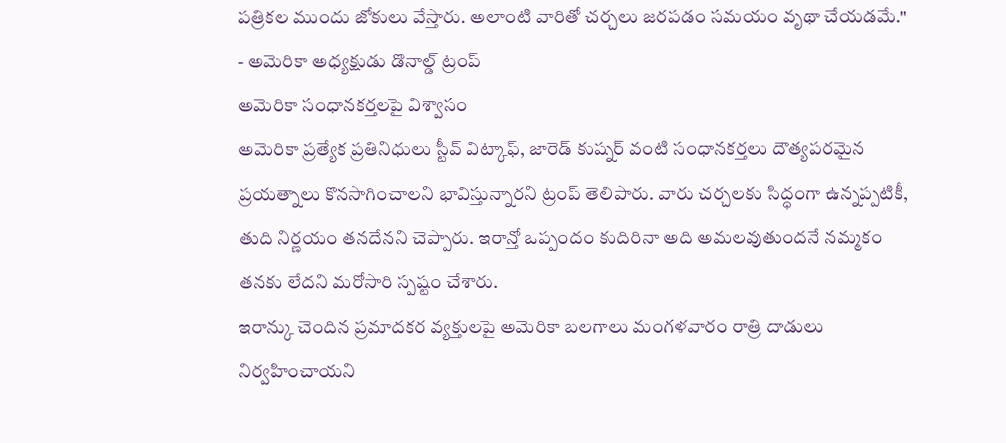పత్రికల ముందు జోకులు వేస్తారు. అలాంటి వారితో చర్చలు జరపడం సమయం వృథా చేయడమే."
- అమెరికా అధ్యక్షుడు డొనాల్డ్ ట్రంప్
అమెరికా సంధానకర్తలపై విశ్వాసం
అమెరికా ప్రత్యేక ప్రతినిధులు స్టీవ్ విట్కాఫ్, జారెడ్ కుష్నర్ వంటి సంధానకర్తలు దౌత్యపరమైన ప్రయత్నాలు కొనసాగించాలని భావిస్తున్నారని ట్రంప్ తెలిపారు. వారు చర్చలకు సిద్ధంగా ఉన్నప్పటికీ, తుది నిర్ణయం తనదేనని చెప్పారు. ఇరాన్తో ఒప్పందం కుదిరినా అది అమలవుతుందనే నమ్మకం తనకు లేదని మరోసారి స్పష్టం చేశారు.
ఇరాన్కు చెందిన ప్రమాదకర వ్యక్తులపై అమెరికా బలగాలు మంగళవారం రాత్రి దాడులు నిర్వహించాయని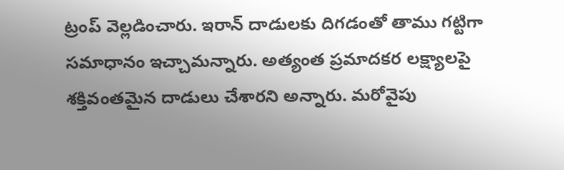ట్రంప్ వెల్లడించారు. ఇరాన్ దాడులకు దిగడంతో తాము గట్టిగా సమాధానం ఇచ్చామన్నారు. అత్యంత ప్రమాదకర లక్ష్యాలపై శక్తివంతమైన దాడులు చేశారని అన్నారు. మరోవైపు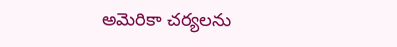అమెరికా చర్యలను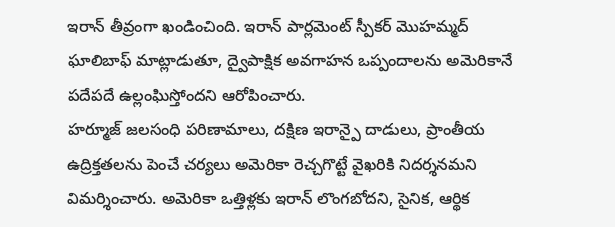ఇరాన్ తీవ్రంగా ఖండించింది. ఇరాన్ పార్లమెంట్ స్పీకర్ మొహమ్మద్ ఘాలిబాఫ్ మాట్లాడుతూ, ద్వైపాక్షిక అవగాహన ఒప్పందాలను అమెరికానే పదేపదే ఉల్లంఘిస్తోందని ఆరోపించారు.
హర్మూజ్ జలసంధి పరిణామాలు, దక్షిణ ఇరాన్పై దాడులు, ప్రాంతీయ ఉద్రిక్తతలను పెంచే చర్యలు అమెరికా రెచ్చగొట్టే వైఖరికి నిదర్శనమని విమర్శించారు. అమెరికా ఒత్తిళ్లకు ఇరాన్ లొంగబోదని, సైనిక, ఆర్థిక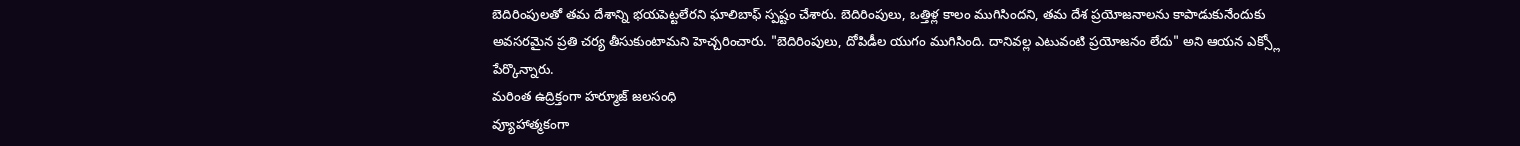బెదిరింపులతో తమ దేశాన్ని భయపెట్టలేరని ఘాలిబాఫ్ స్పష్టం చేశారు. బెదిరింపులు, ఒత్తిళ్ల కాలం ముగిసిందని, తమ దేశ ప్రయోజనాలను కాపాడుకునేందుకు అవసరమైన ప్రతి చర్య తీసుకుంటామని హెచ్చరించారు. "బెదిరింపులు, దోపిడీల యుగం ముగిసింది. దానివల్ల ఎటువంటి ప్రయోజనం లేదు" అని ఆయన ఎక్స్లో పేర్కొన్నారు.
మరింత ఉద్రిక్తంగా హర్మూజ్ జలసంధి
వ్యూహాత్మకంగా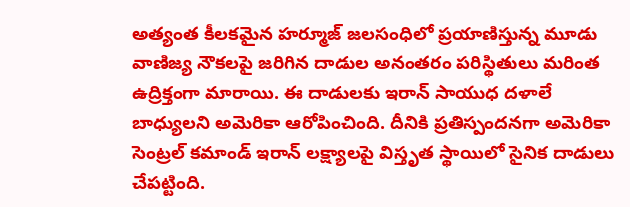అత్యంత కీలకమైన హర్మూజ్ జలసంధిలో ప్రయాణిస్తున్న మూడు వాణిజ్య నౌకలపై జరిగిన దాడుల అనంతరం పరిస్థితులు మరింత ఉద్రిక్తంగా మారాయి. ఈ దాడులకు ఇరాన్ సాయుధ దళాలే బాధ్యులని అమెరికా ఆరోపించింది. దీనికి ప్రతిస్పందనగా అమెరికా సెంట్రల్ కమాండ్ ఇరాన్ లక్ష్యాలపై విస్తృత స్థాయిలో సైనిక దాడులు చేపట్టింది.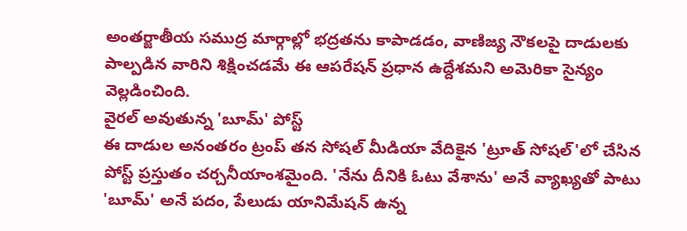అంతర్జాతీయ సముద్ర మార్గాల్లో భద్రతను కాపాడడం, వాణిజ్య నౌకలపై దాడులకు పాల్పడిన వారిని శిక్షించడమే ఈ ఆపరేషన్ ప్రధాన ఉద్దేశమని అమెరికా సైన్యం వెల్లడించింది.
వైరల్ అవుతున్న 'బూమ్' పోస్ట్
ఈ దాడుల అనంతరం ట్రంప్ తన సోషల్ మీడియా వేదికైన 'ట్రూత్ సోషల్'లో చేసిన పోస్ట్ ప్రస్తుతం చర్చనీయాంశమైంది. 'నేను దీనికి ఓటు వేశాను' అనే వ్యాఖ్యతో పాటు 'బూమ్' అనే పదం, పేలుడు యానిమేషన్ ఉన్న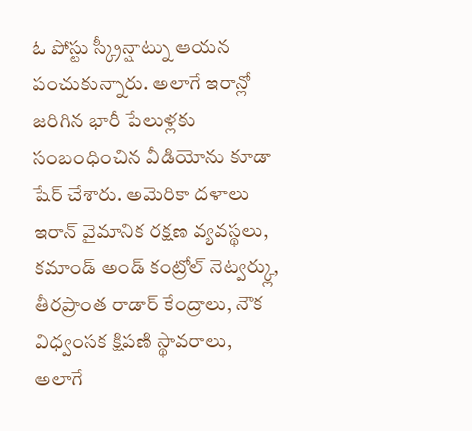ఓ పోస్టు స్క్రీన్షాట్ను ఆయన పంచుకున్నారు. అలాగే ఇరాన్లో జరిగిన భారీ పేలుళ్లకు సంబంధించిన వీడియోను కూడా షేర్ చేశారు. అమెరికా దళాలు ఇరాన్ వైమానిక రక్షణ వ్యవస్థలు, కమాండ్ అండ్ కంట్రోల్ నెట్వర్క్లు, తీరప్రాంత రాడార్ కేంద్రాలు, నౌక విధ్వంసక క్షిపణి స్థావరాలు, అలాగే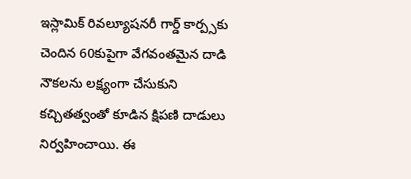ఇస్లామిక్ రివల్యూషనరీ గార్డ్ కార్ప్సకు చెందిన 60కుపైగా వేగవంతమైన దాడి నౌకలను లక్ష్యంగా చేసుకుని కచ్చితత్వంతో కూడిన క్షిపణి దాడులు నిర్వహించాయి. ఈ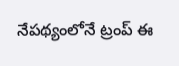నేపథ్యంలోనే ట్రంప్ ఈ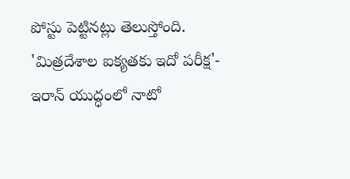పోస్టు పెట్టినట్లు తెలుస్తోంది.
'మిత్రదేశాల ఐక్యతకు ఇదో పరీక్ష'- ఇరాన్ యుద్ధంలో నాటో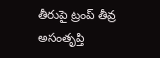తీరుపై ట్రంప్ తీవ్ర అసంతృప్తి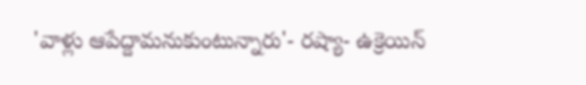'వాళ్లు ఆపేద్దామనుకుంటున్నారు'- రష్యా- ఉక్రెయిన్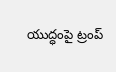యుద్ధంపై ట్రంప్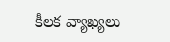కీలక వ్యాఖ్యలు